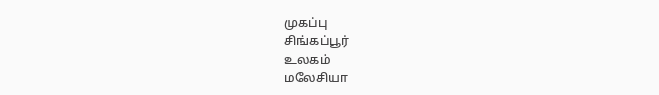முகப்பு
சிங்கப்பூர்
உலகம்
மலேசியா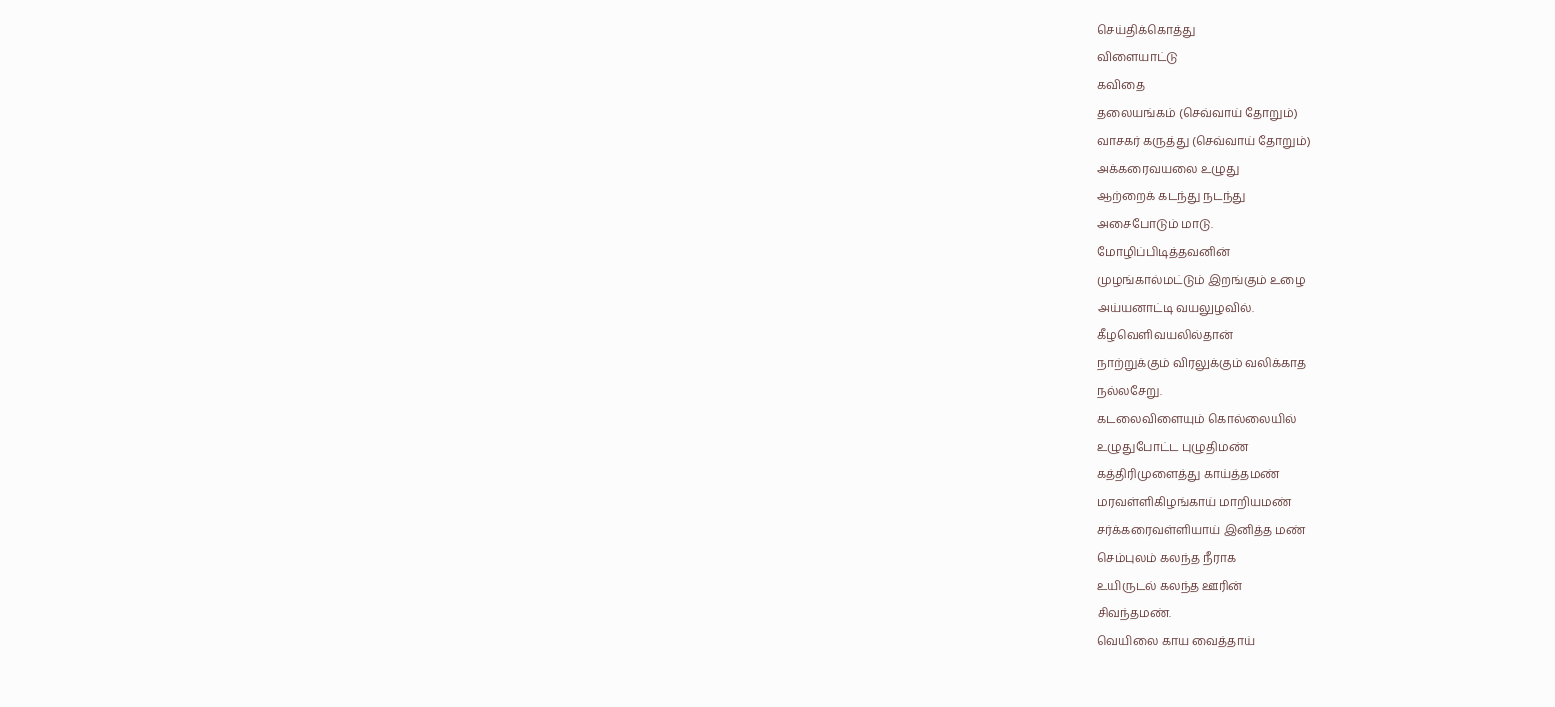செய்திக்கொத்து
விளையாட்டு
கவிதை
தலையங்கம் (செவ்வாய் தோறும்)
வாசகர் கருத்து (செவ்வாய் தோறும்)
அக்கரைவயலை உழுது
ஆற்றைக் கடந்து நடந்து
அசைபோடும் மாடு.
மோழிப்பிடித்தவனின்
முழங்கால்மட்டும் இறங்கும் உழை
அய்யனாட்டி வயலுழவில்.
கீழவெளிவயலில்தான்
நாற்றுக்கும் விரலுக்கும் வலிக்காத
நல்லசேறு.
கடலைவிளையும் கொல்லையில்
உழுதுபோட்ட புழுதிமண்
கத்திரிமுளைத்து காய்த்தமண்
மரவள்ளிகிழங்காய் மாறியமண்
சர்க்கரைவள்ளியாய் இனித்த மண்
செம்புலம் கலந்த நீராக
உயிருடல் கலந்த ஊரின்
சிவந்தமண்.
வெயிலை காய வைத்தாய்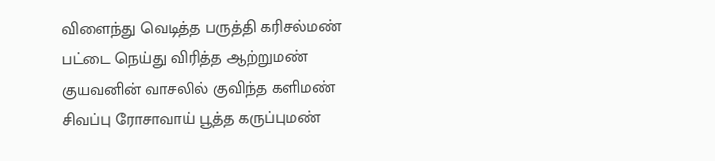விளைந்து வெடித்த பருத்தி கரிசல்மண்
பட்டை நெய்து விரித்த ஆற்றுமண்
குயவனின் வாசலில் குவிந்த களிமண்
சிவப்பு ரோசாவாய் பூத்த கருப்புமண்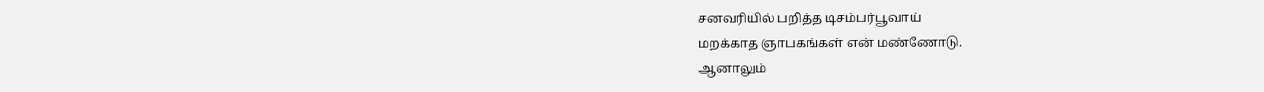சனவரியில் பறித்த டிசம்பர்பூவாய்
மறக்காத ஞாபகங்கள் என் மண்ணோடு.
ஆனாலும்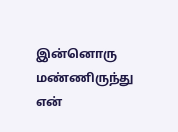இன்னொரு மண்ணிருந்து
என்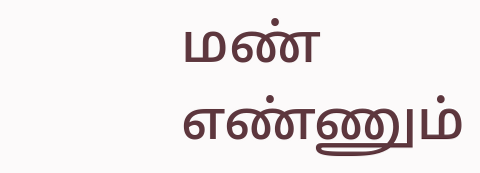மண் எண்ணும்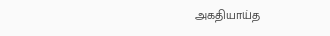அகதியாய்த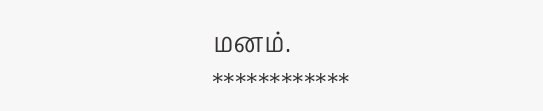மனம்.
************